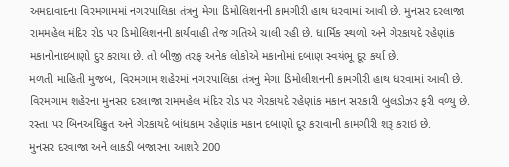અમદાવાદના વિરમગામમાં નગરપાલિકા તંત્રનુ મેગા ડિમોલિશનની કામગીરી હાથ ધરવામાં આવી છે. મુનસર દરલાજા રામમહેલ મંદિર રોડ પર ડિમોલિશનની કાર્યવાહી તેજ ગતિએ ચાલી રહી છે. ધાર્મિક સ્થળો અને ગેરકાયદે રહેણાંક મકાનોનાદબાણો દુર કરાયા છે. તો બીજી તરફ અનેક લોકોએ મકાનોમાં દબાણ સ્વયંભૂ દૂર કર્યા છે.
મળતી માહિતી મુજબ, વિરમગામ શહેરમાં નગરપાલિકા તંત્રનુ મેગા ડિમોલીશનની કામગીરી હાથ ધરવામાં આવી છે. વિરમગામ શહેરના મુનસર દરલાજા રામમહેલ મંદિર રોડ પર ગેરકાયદે રહેણાંક મકાન સરકારી બુલડોઝર ફરી વળ્યુ છે. રસ્તા પર બિનઅધિક્રુત અને ગેરકાયદે બાંધકામ રહેણાંક મકાન દબાણો દૂર કરાવાની કામગીરી શરૂ કરાઇ છે.
મુનસર દરવાજા અને લાકડી બજારના આશરે 200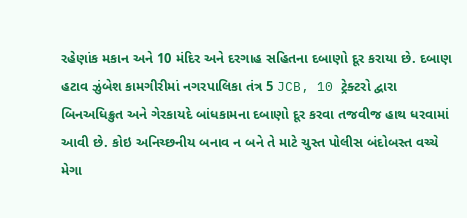રહેણાંક મકાન અને 10 મંદિર અને દરગાહ સહિતના દબાણો દૂર કરાયા છે. દબાણ હટાવ ઝુંબેશ કામગીરીમાં નગરપાલિકા તંત્ર 5 JCB, 10 ટ્રેક્ટરો દ્વારા બિનઅધિક્રુત અને ગેરકાયદે બાંધકામના દબાણો દૂર કરવા તજવીજ હાથ ધરવામાં આવી છે. કોઇ અનિચ્છનીય બનાવ ન બને તે માટે ચુસ્ત પોલીસ બંદોબસ્ત વચ્ચે મેગા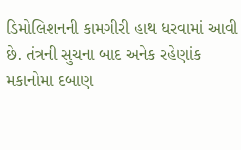ડિમોલિશનની કામગીરી હાથ ધરવામાં આવી છે. તંત્રની સુચના બાદ અનેક રહેણાંક મકાનોમા દબાણ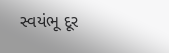સ્વયંભૂ દૂર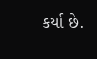કર્યા છે.